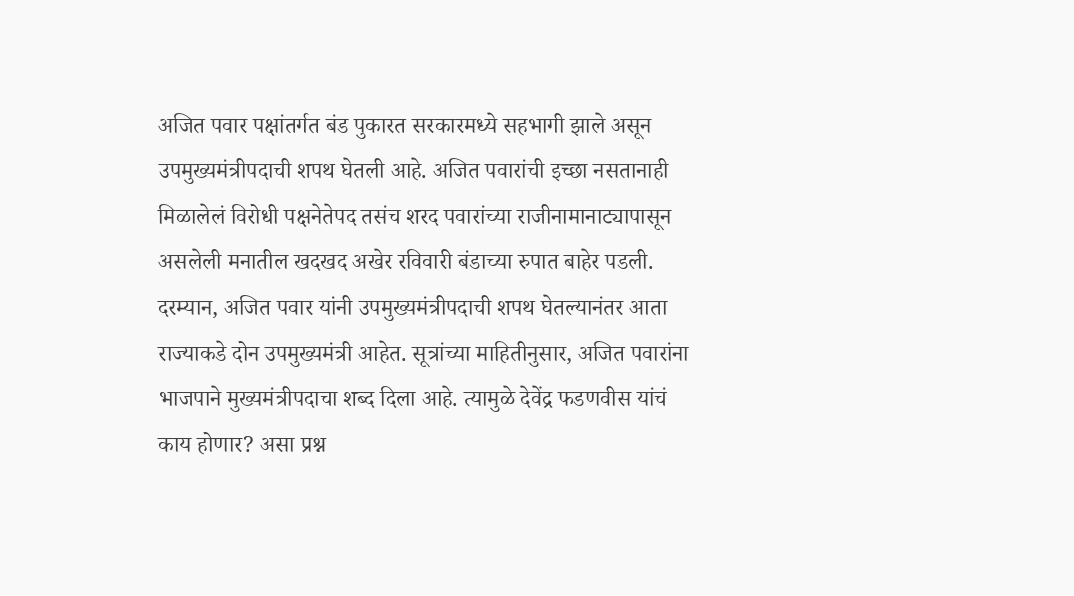अजित पवार पक्षांतर्गत बंड पुकारत सरकारमध्ये सहभागी झाले असून उपमुख्यमंत्रीपदाची शपथ घेतली आहे. अजित पवारांची इच्छा नसतानाही मिळालेलं विरोधी पक्षनेतेपद तसंच शरद पवारांच्या राजीनामानाट्यापासून असलेली मनातील खदखद अखेर रविवारी बंडाच्या रुपात बाहेर पडली. दरम्यान, अजित पवार यांनी उपमुख्यमंत्रीपदाची शपथ घेतल्यानंतर आता राज्याकडे दोन उपमुख्यमंत्री आहेत. सूत्रांच्या माहितीनुसार, अजित पवारांना भाजपाने मुख्यमंत्रीपदाचा शब्द दिला आहे. त्यामुळे देवेंद्र फडणवीस यांचं काय होणार? असा प्रश्न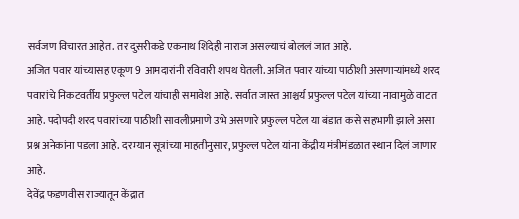सर्वजण विचारत आहेत. तर दुसरीकडे एकनाथ शिंदेही नाराज असल्याचं बोललं जात आहे.
अजित पवार यांच्यासह एकूण 9 आमदारांनी रविवारी शपथ घेतली. अजित पवार यांच्या पाठीशी असणाऱ्यांमध्ये शरद पवारांचे निकटवर्तीय प्रफुल्ल पटेल यांचाही समावेश आहे. सर्वात जास्त आश्चर्य प्रफुल्ल पटेल यांच्या नावामुळे वाटत आहे. पदोपदी शरद पवारांच्या पाठीशी सावलीप्रमाणे उभे असणारे प्रफुल्ल पटेल या बंडात कसे सहभागी झाले असा प्रश्न अनेकांना पडला आहे. दरम्यान सूत्रांच्या माहतीनुसार, प्रफुल्ल पटेल यांना केंद्रीय मंत्रीमंडळात स्थान दिलं जाणार आहे.
देवेंद्र फडणवीस राज्यातून केंद्रात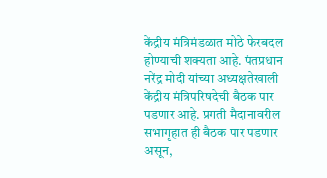केंद्रीय मंत्रिमंडळात मोठे फेरबदल होण्याची शक्यता आहे. पंतप्रधान नरेंद्र मोदी यांच्या अध्यक्षतेखाली केंद्रीय मंत्रिपरिषदेची बैठक पार पडणार आहे. प्रगती मैदानावरील सभागृहात ही बैठक पार पडणार असून,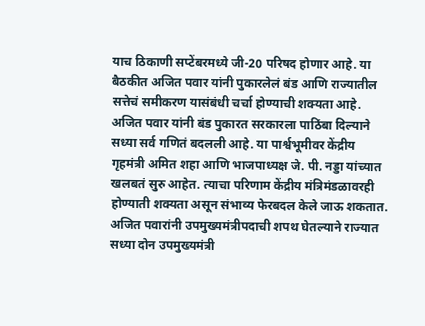याच ठिकाणी सप्टेंबरमध्ये जी-20 परिषद होणार आहे. या बैठकीत अजित पवार यांनी पुकारलेलं बंड आणि राज्यातील सत्तेचं समीकरण यासंबंधी चर्चा होण्याची शक्यता आहे.
अजित पवार यांनी बंड पुकारत सरकारला पाठिंबा दिल्याने सध्या सर्व गणितं बदलली आहे. या पार्श्वभूमीवर केंद्रीय गृहमंत्री अमित शहा आणि भाजपाध्यक्ष जे. पी. नड्डा यांच्यात खलबतं सुरु आहेत. त्याचा परिणाम केंद्रीय मंत्रिमंडळावरही होण्याती शक्यता असून संभाव्य फेरबदल केले जाऊ शकतात.
अजित पवारांनी उपमुख्यमंत्रीपदाची शपथ घेतल्याने राज्यात सध्या दोन उपमुख्यमंत्री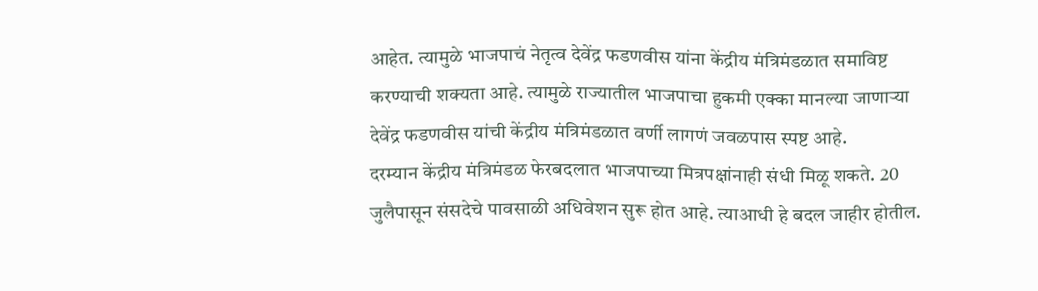आहेत. त्यामुळे भाजपाचं नेतृत्व देवेंद्र फडणवीस यांना केंद्रीय मंत्रिमंडळात समाविष्ट करण्याची शक्यता आहे. त्यामुळे राज्यातील भाजपाचा हुकमी एक्का मानल्या जाणाऱ्या देवेंद्र फडणवीस यांची केंद्रीय मंत्रिमंडळात वर्णी लागणं जवळपास स्पष्ट आहे.
दरम्यान केंद्रीय मंत्रिमंडळ फेरबदलात भाजपाच्या मित्रपक्षांनाही संधी मिळू शकते. 20 जुलैपासून संसदेचे पावसाळी अधिवेशन सुरू होत आहे. त्याआधी हे बदल जाहीर होतील.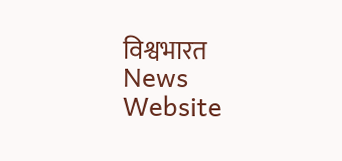विश्वभारत News Website